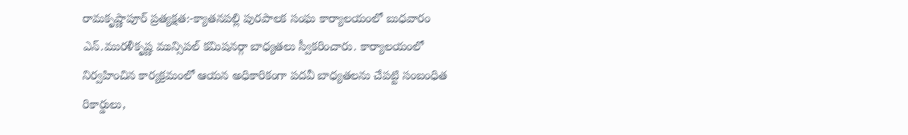రామకృష్ణాపూర్ ప్రత్యక్షత:-క్యాతనపల్లి పురపాలక సంఘ కార్యాలయంలో బుధవారం ఎన్.మురళీకృష్ణ మున్సిపల్ కమిషనర్గా బాధ్యతలు స్వీకరించారు. కార్యాలయంలో నిర్వహించిన కార్యక్రమంలో ఆయన అధికారికంగా పదవీ బాధ్యతలను చేపట్టి సంబంధిత రికార్డులు,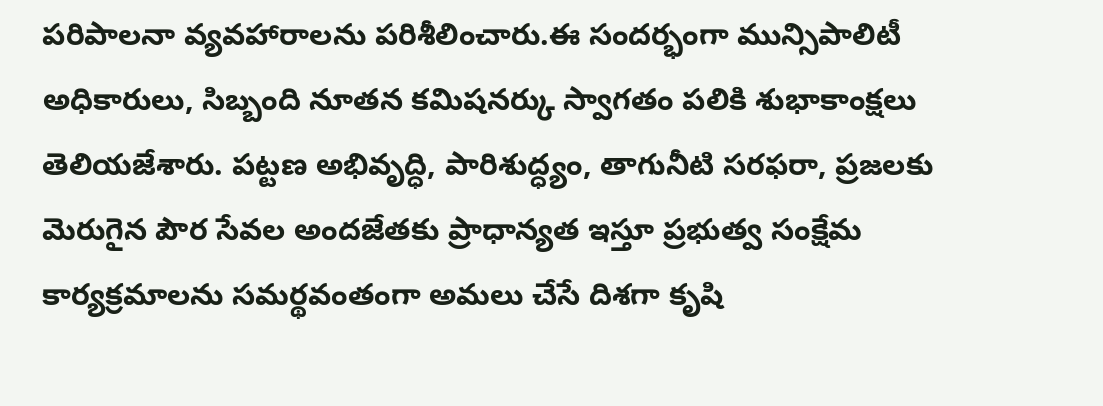పరిపాలనా వ్యవహారాలను పరిశీలించారు.ఈ సందర్భంగా మున్సిపాలిటీ అధికారులు, సిబ్బంది నూతన కమిషనర్కు స్వాగతం పలికి శుభాకాంక్షలు తెలియజేశారు. పట్టణ అభివృద్ధి, పారిశుద్ధ్యం, తాగునీటి సరఫరా, ప్రజలకు మెరుగైన పౌర సేవల అందజేతకు ప్రాధాన్యత ఇస్తూ ప్రభుత్వ సంక్షేమ కార్యక్రమాలను సమర్థవంతంగా అమలు చేసే దిశగా కృషి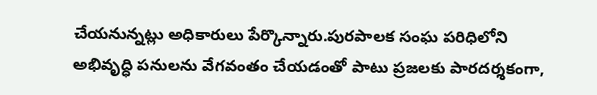చేయనున్నట్లు అధికారులు పేర్కొన్నారు.పురపాలక సంఘ పరిధిలోని అభివృద్ధి పనులను వేగవంతం చేయడంతో పాటు ప్రజలకు పారదర్శకంగా,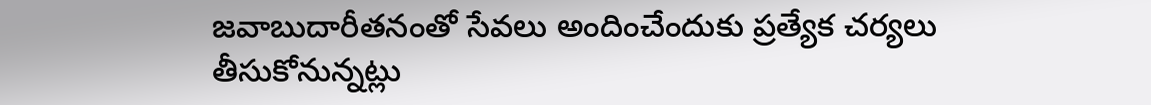జవాబుదారీతనంతో సేవలు అందించేందుకు ప్రత్యేక చర్యలు తీసుకోనున్నట్లు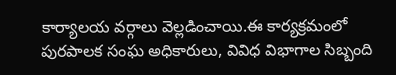కార్యాలయ వర్గాలు వెల్లడించాయి.ఈ కార్యక్రమంలో పురపాలక సంఘ అధికారులు, వివిధ విభాగాల సిబ్బంది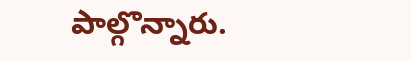పాల్గొన్నారు.